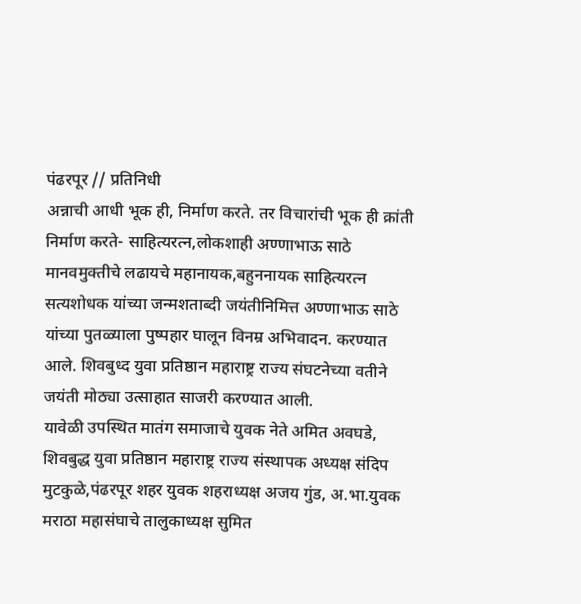पंढरपूर // प्रतिनिधी
अन्नाची आधी भूक ही, निर्माण करते. तर विचारांची भूक ही क्रांती निर्माण करते- साहित्यरत्न,लोकशाही अण्णाभाऊ साठे मानवमुक्तीचे लढायचे महानायक,बहुननायक साहित्यरत्न सत्यशोधक यांच्या जन्मशताब्दी जयंतीनिमित्त अण्णाभाऊ साठे यांच्या पुतळ्याला पुष्पहार घालून विनम्र अभिवादन. करण्यात आले. शिवबुध्द युवा प्रतिष्ठान महाराष्ट्र राज्य संघटनेच्या वतीने जयंती मोठ्या उत्साहात साजरी करण्यात आली.
यावेळी उपस्थित मातंग समाजाचे युवक नेते अमित अवघडे, शिवबुद्ध युवा प्रतिष्ठान महाराष्ट्र राज्य संस्थापक अध्यक्ष संदिप मुटकुळे,पंढरपूर शहर युवक शहराध्यक्ष अजय गुंड, अ.भा.युवक मराठा महासंघाचे तालुकाध्यक्ष सुमित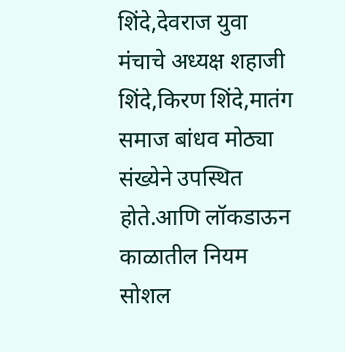शिंदे,देवराज युवा मंचाचे अध्यक्ष शहाजी शिंदे,किरण शिंदे,मातंग समाज बांधव मोठ्या संख्येने उपस्थित होते.आणि लॉकडाऊन काळातील नियम सोशल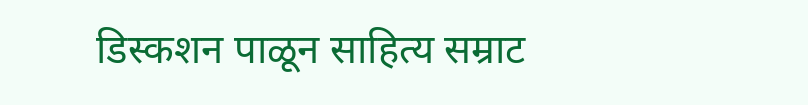डिस्कशन पाळून साहित्य सम्राट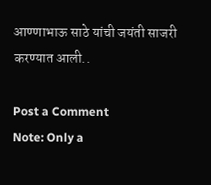आण्णाभाऊ साठे यांची जयंती साजरी करण्यात आली..

Post a Comment
Note: Only a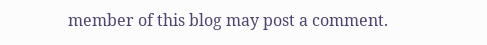member of this blog may post a comment.